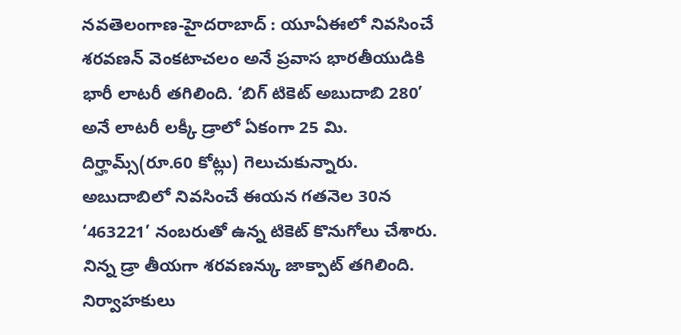నవతెలంగాణ-హైదరాబాద్ : యూఏఈలో నివసించే శరవణన్ వెంకటాచలం అనే ప్రవాస భారతీయుడికి భారీ లాటరీ తగిలింది. ‘బిగ్ టికెట్ అబుదాబి 280’ అనే లాటరీ లక్కీ డ్రాలో ఏకంగా 25 మి. దిర్హామ్స్(రూ.60 కోట్లు) గెలుచుకున్నారు. అబుదాబిలో నివసించే ఈయన గతనెల 30న ‘463221’ నంబరుతో ఉన్న టికెట్ కొనుగోలు చేశారు. నిన్న డ్రా తీయగా శరవణన్కు జాక్పాట్ తగిలింది. నిర్వాహకులు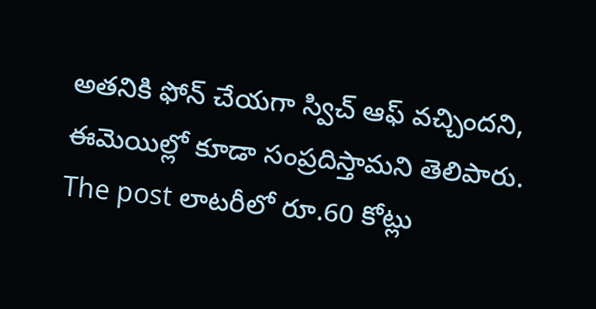అతనికి ఫోన్ చేయగా స్విచ్ ఆఫ్ వచ్చిందని, ఈమెయిల్లో కూడా సంప్రదిస్తామని తెలిపారు.
The post లాటరీలో రూ.60 కోట్లు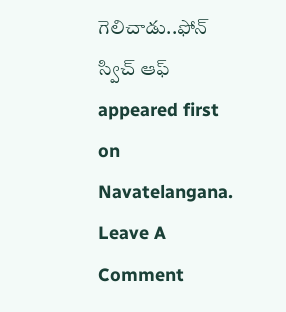గెలిచాడు..ఫోన్ స్విచ్ ఆఫ్ appeared first on Navatelangana.
Leave A Comment